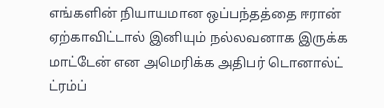எங்களின் நியாயமான ஒப்பந்தத்தை ஈரான் ஏற்காவிட்டால் இனியும் நல்லவனாக இருக்க மாட்டேன் என அமெரிக்க அதிபர் டொனால்ட் ட்ரம்ப்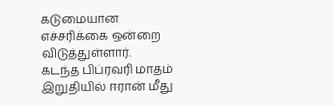கடுமையான எச்சரிக்கை ஒன்றை விடுத்துள்ளார்.
கடந்த பிப்ரவரி மாதம் இறுதியில் ஈரான் மீது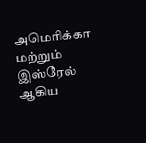அமெரிக்கா மற்றும் இஸ்ரேல் ஆகிய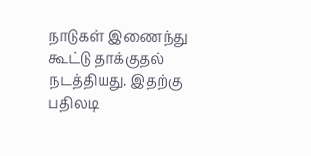நாடுகள் இணைந்து கூட்டு தாக்குதல் நடத்தியது. இதற்கு பதிலடி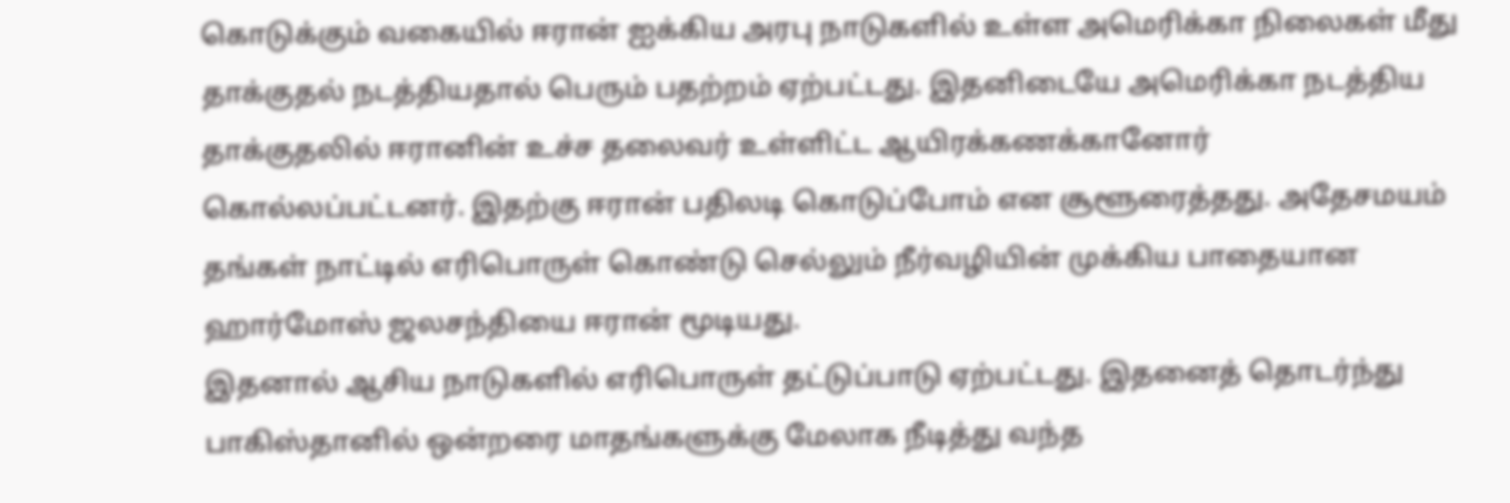கொடுக்கும் வகையில் ஈரான் ஐக்கிய அரபு நாடுகளில் உள்ள அமெரிக்கா நிலைகள் மீது தாக்குதல் நடத்தியதால் பெரும் பதற்றம் ஏற்பட்டது. இதனிடையே அமெரிக்கா நடத்திய தாக்குதலில் ஈரானின் உச்ச தலைவர் உள்ளிட்ட ஆயிரக்கணக்கானோர் கொல்லப்பட்டனர். இதற்கு ஈரான் பதிலடி கொடுப்போம் என சூளூரைத்தது. அதேசமயம் தங்கள் நாட்டில் எரிபொருள் கொண்டு செல்லும் நீர்வழியின் முக்கிய பாதையான ஹார்மோஸ் ஜலசந்தியை ஈரான் மூடியது.
இதனால் ஆசிய நாடுகளில் எரிபொருள் தட்டுப்பாடு ஏற்பட்டது. இதனைத் தொடர்ந்து பாகிஸ்தானில் ஒன்றரை மாதங்களுக்கு மேலாக நீடித்து வந்த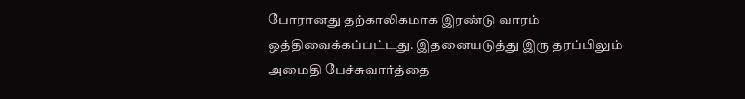போரானது தற்காலிகமாக இரண்டு வாரம் ஒத்திவைக்கப்பட்டது. இதனையடுத்து இரு தரப்பிலும் அமைதி பேச்சுவார்த்தை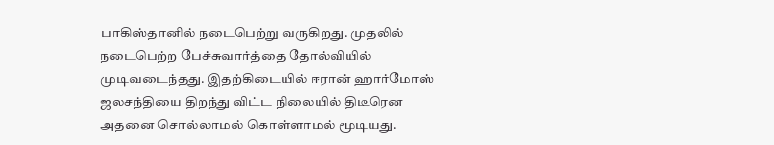பாகிஸ்தானில் நடைபெற்று வருகிறது. முதலில் நடைபெற்ற பேச்சுவார்த்தை தோல்வியில் முடிவடைந்தது. இதற்கிடையில் ஈரான் ஹார்மோஸ் ஜலசந்தியை திறந்து விட்ட நிலையில் திடீரென அதனை சொல்லாமல் கொள்ளாமல் மூடியது.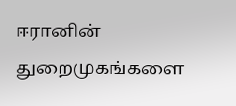ஈரானின் துறைமுகங்களை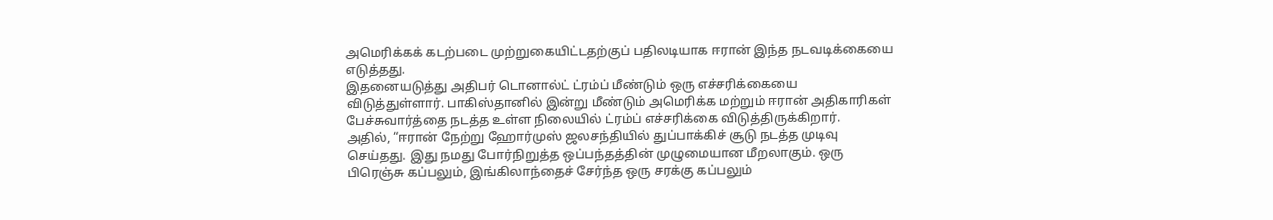அமெரிக்கக் கடற்படை முற்றுகையிட்டதற்குப் பதிலடியாக ஈரான் இந்த நடவடிக்கையை எடுத்தது.
இதனையடுத்து அதிபர் டொனால்ட் ட்ரம்ப் மீண்டும் ஒரு எச்சரிக்கையை விடுத்துள்ளார். பாகிஸ்தானில் இன்று மீண்டும் அமெரிக்க மற்றும் ஈரான் அதிகாரிகள் பேச்சுவார்த்தை நடத்த உள்ள நிலையில் ட்ரம்ப் எச்சரிக்கை விடுத்திருக்கிறார்.
அதில், “ஈரான் நேற்று ஹோர்முஸ் ஜலசந்தியில் துப்பாக்கிச் சூடு நடத்த முடிவு செய்தது. இது நமது போர்நிறுத்த ஒப்பந்தத்தின் முழுமையான மீறலாகும். ஒரு பிரெஞ்சு கப்பலும், இங்கிலாந்தைச் சேர்ந்த ஒரு சரக்கு கப்பலும்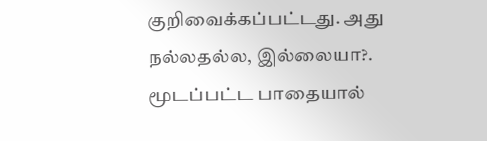குறிவைக்கப்பட்டது. அது நல்லதல்ல, இல்லையா?.
மூடப்பட்ட பாதையால்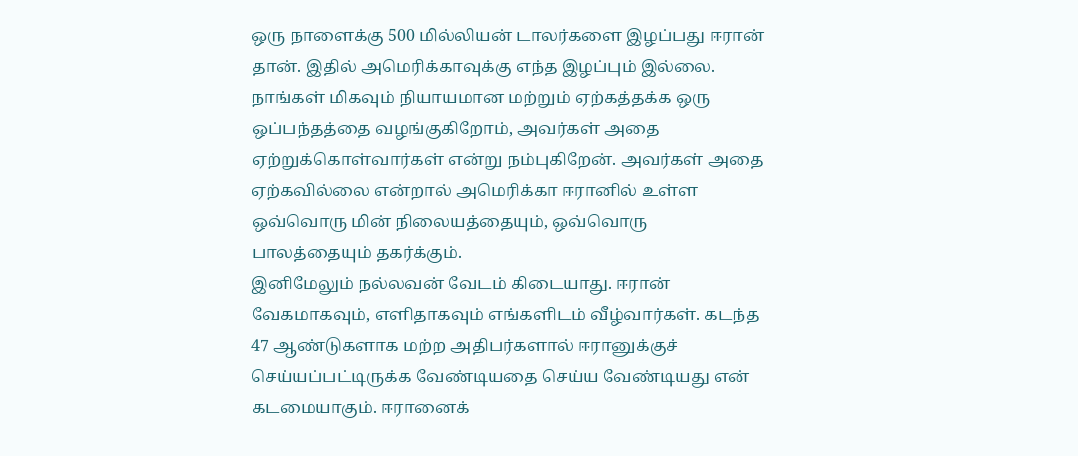ஒரு நாளைக்கு 500 மில்லியன் டாலர்களை இழப்பது ஈரான் தான். இதில் அமெரிக்காவுக்கு எந்த இழப்பும் இல்லை. நாங்கள் மிகவும் நியாயமான மற்றும் ஏற்கத்தக்க ஒரு ஒப்பந்தத்தை வழங்குகிறோம், அவர்கள் அதை ஏற்றுக்கொள்வார்கள் என்று நம்புகிறேன். அவர்கள் அதை ஏற்கவில்லை என்றால் அமெரிக்கா ஈரானில் உள்ள ஒவ்வொரு மின் நிலையத்தையும், ஒவ்வொரு பாலத்தையும் தகர்க்கும்.
இனிமேலும் நல்லவன் வேடம் கிடையாது. ஈரான் வேகமாகவும், எளிதாகவும் எங்களிடம் வீழ்வார்கள். கடந்த 47 ஆண்டுகளாக மற்ற அதிபர்களால் ஈரானுக்குச் செய்யப்பட்டிருக்க வேண்டியதை செய்ய வேண்டியது என் கடமையாகும். ஈரானைக்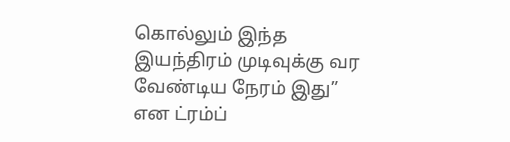கொல்லும் இந்த இயந்திரம் முடிவுக்கு வர வேண்டிய நேரம் இது” என ட்ரம்ப்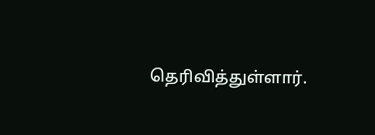தெரிவித்துள்ளார்.